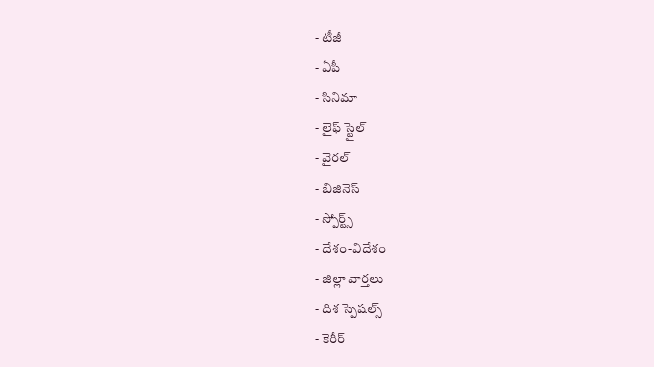- టీజీ
- ఏపీ
- సినిమా
- లైఫ్ స్టైల్
- వైరల్
- బిజినెస్
- స్పోర్ట్స్
- దేశం-విదేశం
- జిల్లా వార్తలు
- దిశ స్పెషల్స్
- కెరీర్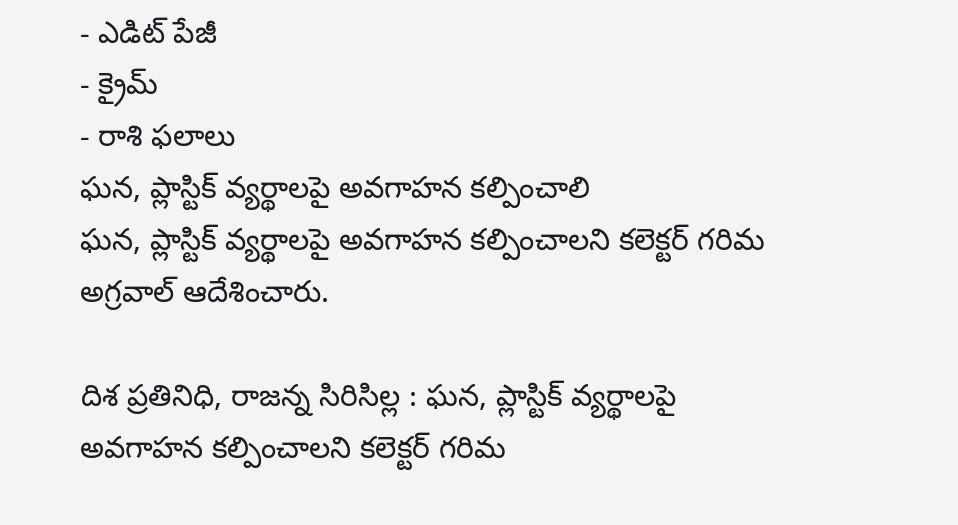- ఎడిట్ పేజీ
- క్రైమ్
- రాశి ఫలాలు
ఘన, ప్లాస్టిక్ వ్యర్థాలపై అవగాహన కల్పించాలి
ఘన, ప్లాస్టిక్ వ్యర్థాలపై అవగాహన కల్పించాలని కలెక్టర్ గరిమ అగ్రవాల్ ఆదేశించారు.

దిశ ప్రతినిధి, రాజన్న సిరిసిల్ల : ఘన, ప్లాస్టిక్ వ్యర్థాలపై అవగాహన కల్పించాలని కలెక్టర్ గరిమ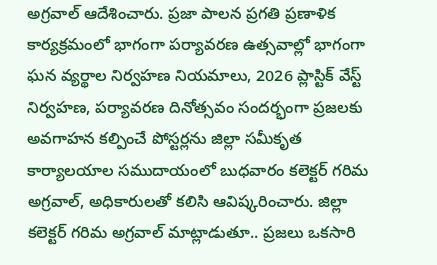అగ్రవాల్ ఆదేశించారు. ప్రజా పాలన ప్రగతి ప్రణాళిక కార్యక్రమంలో భాగంగా పర్యావరణ ఉత్సవాల్లో భాగంగా ఘన వ్యర్థాల నిర్వహణ నియమాలు, 2026 ప్లాస్టిక్ వేస్ట్ నిర్వహణ, పర్యావరణ దినోత్సవం సందర్భంగా ప్రజలకు అవగాహన కల్పించే పోస్టర్లను జిల్లా సమీకృత కార్యాలయాల సముదాయంలో బుధవారం కలెక్టర్ గరిమ అగ్రవాల్, అధికారులతో కలిసి ఆవిష్కరించారు. జిల్లా కలెక్టర్ గరిమ అగ్రవాల్ మాట్లాడుతూ.. ప్రజలు ఒకసారి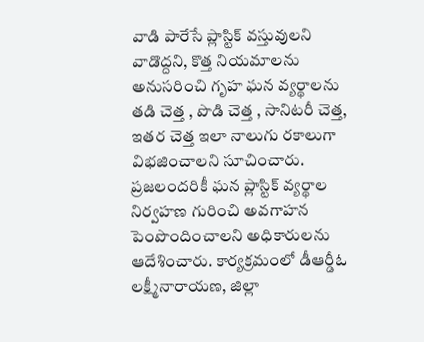వాడి పారేసే ప్లాస్టిక్ వస్తువులని వాడొద్దని, కొత్త నియమాలను అనుసరించి గృహ ఘన వ్యర్థాలను తడి చెత్త , పొడి చెత్త , సానిటరీ చెత్త, ఇతర చెత్త ఇలా నాలుగు రకాలుగా విభజించాలని సూచించారు. ప్రజలందరికీ ఘన ప్లాస్టిక్ వ్యర్థాల నిర్వహణ గురించి అవగాహన పెంపొందించాలని అధికారులను ఆదేశించారు. కార్యక్రమంలో డీఆర్డీఓ లక్ష్మీనారాయణ, జిల్లా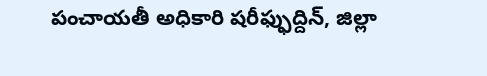పంచాయతీ అధికారి షరీఫ్ఫుద్దిన్, జిల్లా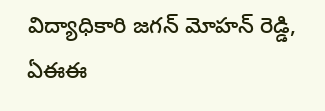విద్యాధికారి జగన్ మోహన్ రెడ్డి, ఏఈఈ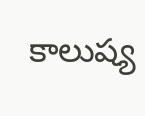కాలుష్య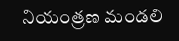నియంత్రణ మండలి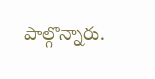పాల్గొన్నారు.